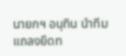นายกฯ อนุทิน นำทีมแถลงยึดท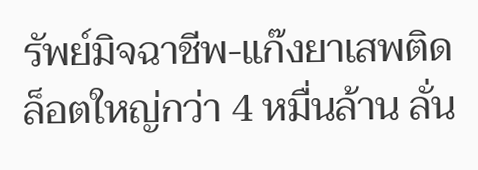รัพย์มิจฉาชีพ-แก๊งยาเสพติดล็อตใหญ่กว่า 4 หมื่นล้าน ลั่น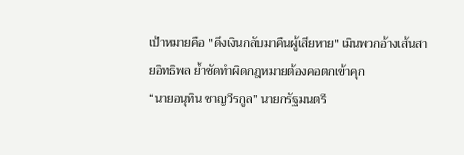เป้าหมายคือ "ดึงเงินกลับมาคืนผู้เสียหาย" เมินพวกอ้างเส้นสายอิทธิพล ย้ำชัดทำผิดกฎหมายต้องคอตกเข้าคุก
“นายอนุทิน ชาญวีรกูล” นายกรัฐมนตรี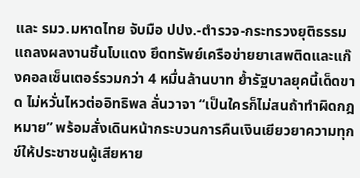และ รมว.มหาดไทย จับมือ ปปง.-ตำรวจ-กระทรวงยุติธรรม แถลงผลงานชิ้นโบแดง ยึดทรัพย์เครือข่ายยาเสพติดและแก๊งคอลเซ็นเตอร์รวมกว่า 4 หมื่นล้านบาท ย้ำรัฐบาลยุคนี้เด็ดขาด ไม่หวั่นไหวต่ออิทธิพล ลั่นวาจา “เป็นใครก็ไม่สนถ้าทำผิดกฎหมาย” พร้อมสั่งเดินหน้ากระบวนการคืนเงินเยียวยาความทุกข์ให้ประชาชนผู้เสียหาย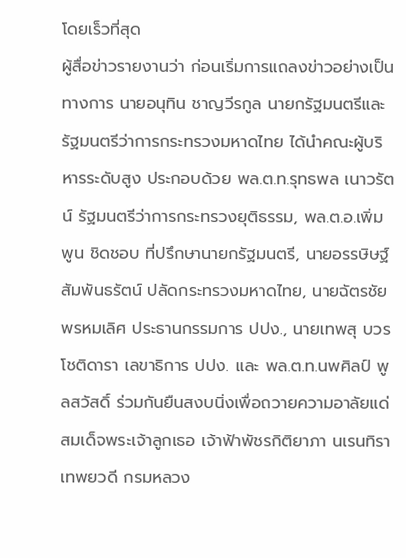โดยเร็วที่สุด
ผู้สื่อข่าวรายงานว่า ก่อนเริ่มการแถลงข่าวอย่างเป็นทางการ นายอนุทิน ชาญวีรกูล นายกรัฐมนตรีและรัฐมนตรีว่าการกระทรวงมหาดไทย ได้นำคณะผู้บริหารระดับสูง ประกอบด้วย พล.ต.ท.รุทธพล เนาวรัตน์ รัฐมนตรีว่าการกระทรวงยุติธรรม, พล.ต.อ.เพิ่มพูน ชิดชอบ ที่ปรึกษานายกรัฐมนตรี, นายอรรษิษฐ์ สัมพันธรัตน์ ปลัดกระทรวงมหาดไทย, นายฉัตรชัย พรหมเลิศ ประธานกรรมการ ปปง., นายเทพสุ บวรโชติดารา เลขาธิการ ปปง. และ พล.ต.ท.นพศิลป์ พูลสวัสดิ์ ร่วมกันยืนสงบนิ่งเพื่อถวายความอาลัยแด่สมเด็จพระเจ้าลูกเธอ เจ้าฟ้าพัชรกิติยาภา นเรนทิราเทพยวดี กรมหลวง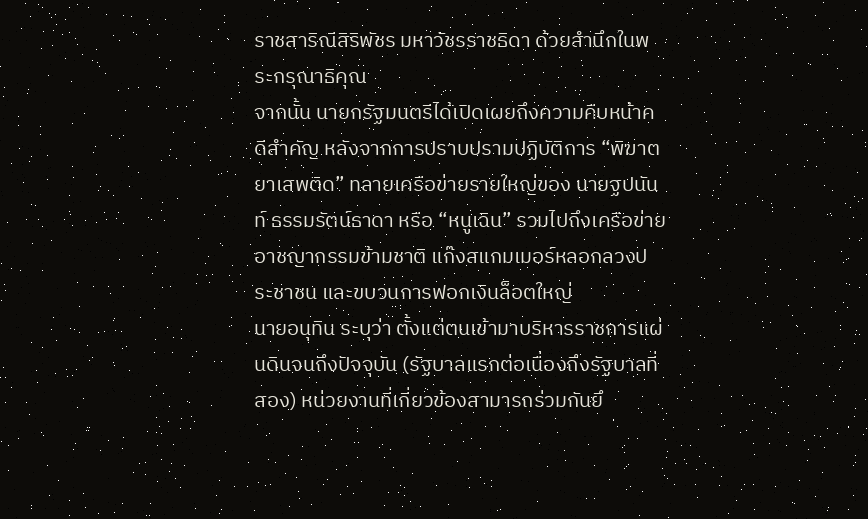ราชสาริณีสิริพัชร มหาวัชรราชธิดา ด้วยสำนึกในพระกรุณาธิคุณ
จากนั้น นายกรัฐมนตรีได้เปิดเผยถึงความคืบหน้าคดีสำคัญ หลังจากการปราบปรามปฏิบัติการ “พิฆาตยาเสพติด” ทลายเครือข่ายรายใหญ่ของ นายฐปนันท์ ธรรมรัตน์ธาดา หรือ “หนูเฉิน” รวมไปถึงเครือข่ายอาชญากรรมข้ามชาติ แก๊งสแกมเมอร์หลอกลวงประชาชน และขบวนการฟอกเงินล็อตใหญ่
นายอนุทิน ระบุว่า ตั้งแต่ตนเข้ามาบริหารราชการแผ่นดินจนถึงปัจจุบัน (รัฐบาลแรกต่อเนื่องถึงรัฐบาลที่สอง) หน่วยงานที่เกี่ยวข้องสามารถร่วมกันยึ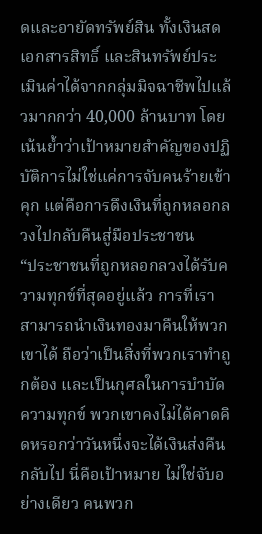ดและอายัดทรัพย์สิน ทั้งเงินสด เอกสารสิทธิ์ และสินทรัพย์ประเมินค่าได้จากกลุ่มมิจฉาชีพไปแล้วมากกว่า 40,000 ล้านบาท โดยเน้นย้ำว่าเป้าหมายสำคัญของปฏิบัติการไม่ใช่แค่การจับคนร้ายเข้าคุก แต่คือการดึงเงินที่ถูกหลอกลวงไปกลับคืนสู่มือประชาชน
“ประชาชนที่ถูกหลอกลวงได้รับความทุกข์ที่สุดอยู่แล้ว การที่เราสามารถนำเงินทองมาคืนให้พวกเขาได้ ถือว่าเป็นสิ่งที่พวกเราทำถูกต้อง และเป็นกุศลในการบำบัดความทุกข์ พวกเขาคงไม่ได้คาดคิดหรอกว่าวันหนึ่งจะได้เงินส่งคืนกลับไป นี่คือเป้าหมาย ไม่ใช่จับอย่างเดียว คนพวก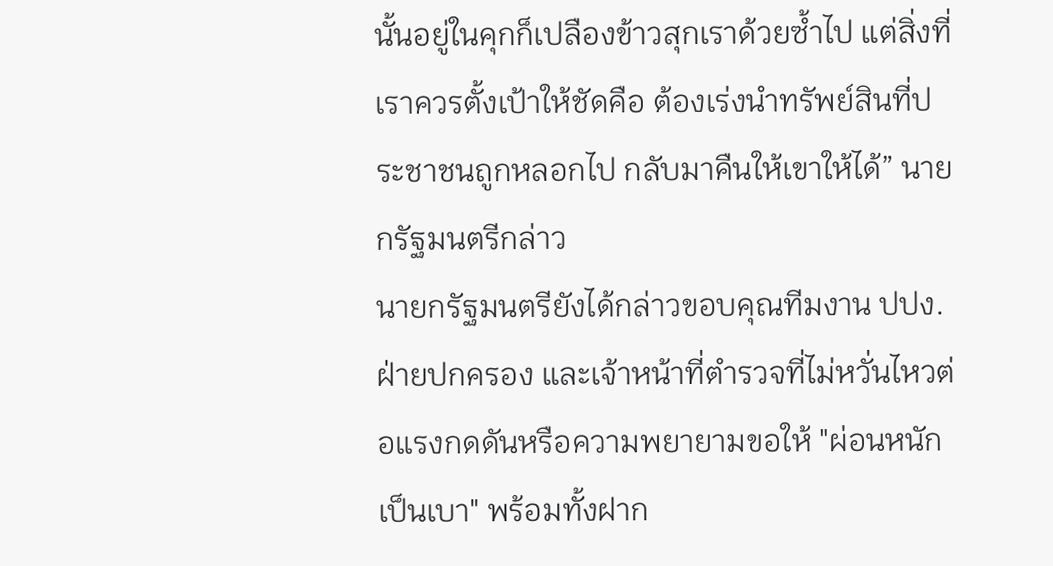นั้นอยู่ในคุกก็เปลืองข้าวสุกเราด้วยซ้ำไป แต่สิ่งที่เราควรตั้งเป้าให้ชัดคือ ต้องเร่งนำทรัพย์สินที่ประชาชนถูกหลอกไป กลับมาคืนให้เขาให้ได้” นายกรัฐมนตรีกล่าว
นายกรัฐมนตรียังได้กล่าวขอบคุณทีมงาน ปปง. ฝ่ายปกครอง และเจ้าหน้าที่ตำรวจที่ไม่หวั่นไหวต่อแรงกดดันหรือความพยายามขอให้ "ผ่อนหนักเป็นเบา" พร้อมทั้งฝาก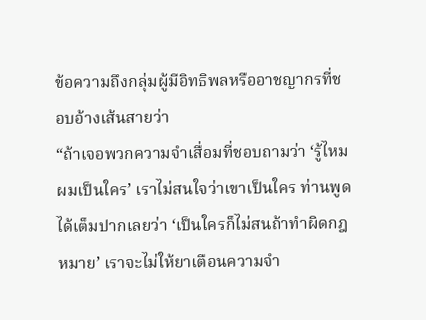ข้อความถึงกลุ่มผู้มีอิทธิพลหรืออาชญากรที่ชอบอ้างเส้นสายว่า
“ถ้าเจอพวกความจำเสื่อมที่ชอบถามว่า ‘รู้ไหมผมเป็นใคร’ เราไม่สนใจว่าเขาเป็นใคร ท่านพูดได้เต็มปากเลยว่า ‘เป็นใครก็ไม่สนถ้าทำผิดกฎหมาย’ เราจะไม่ให้ยาเตือนความจำ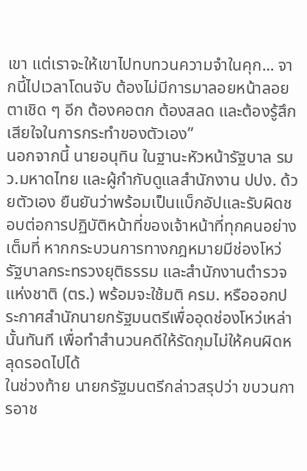เขา แต่เราจะให้เขาไปทบทวนความจำในคุก... จากนี้ไปเวลาโดนจับ ต้องไม่มีการมาลอยหน้าลอยตาเชิด ๆ อีก ต้องคอตก ต้องสลด และต้องรู้สึกเสียใจในการกระทำของตัวเอง”
นอกจากนี้ นายอนุทิน ในฐานะหัวหน้ารัฐบาล รมว.มหาดไทย และผู้กำกับดูแลสำนักงาน ปปง. ด้วยตัวเอง ยืนยันว่าพร้อมเป็นแบ็กอัปและรับผิดชอบต่อการปฏิบัติหน้าที่ของเจ้าหน้าที่ทุกคนอย่างเต็มที่ หากกระบวนการทางกฎหมายมีช่องโหว่ รัฐบาลกระทรวงยุติธรรม และสำนักงานตำรวจแห่งชาติ (ตร.) พร้อมจะใช้มติ ครม. หรือออกประกาศสำนักนายกรัฐมนตรีเพื่ออุดช่องโหว่เหล่านั้นทันที เพื่อทำสำนวนคดีให้รัดกุมไม่ให้คนผิดหลุดรอดไปได้
ในช่วงท้าย นายกรัฐมนตรีกล่าวสรุปว่า ขบวนการอาช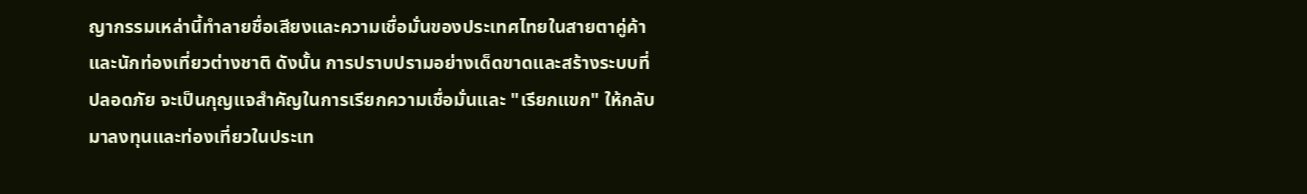ญากรรมเหล่านี้ทำลายชื่อเสียงและความเชื่อมั่นของประเทศไทยในสายตาคู่ค้าและนักท่องเที่ยวต่างชาติ ดังนั้น การปราบปรามอย่างเด็ดขาดและสร้างระบบที่ปลอดภัย จะเป็นกุญแจสำคัญในการเรียกความเชื่อมั่นและ "เรียกแขก" ให้กลับมาลงทุนและท่องเที่ยวในประเท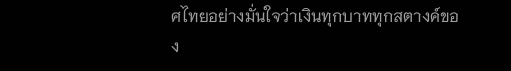ศไทยอย่างมั่นใจว่าเงินทุกบาททุกสตางค์ของ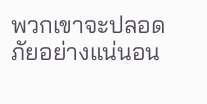พวกเขาจะปลอดภัยอย่างแน่นอน